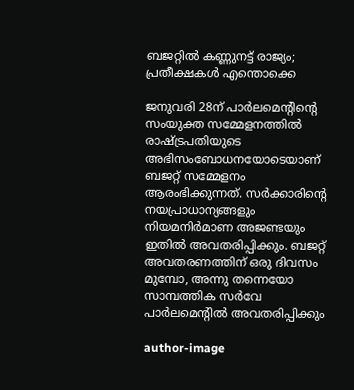ബജറ്റില്‍ കണ്ണുനട്ട് രാജ്യം; പ്രതീക്ഷകള്‍ എന്തൊക്കെ

ജനുവരി 28ന് പാര്‍ലമെന്റിന്റെ സംയുക്ത സമ്മേളനത്തില്‍ രാഷ്ട്രപതിയുടെ അഭിസംബോധനയോടെയാണ് ബജറ്റ് സമ്മേളനം ആരംഭിക്കുന്നത്. സര്‍ക്കാരിന്റെ നയപ്രാധാന്യങ്ങളും നിയമനിര്‍മാണ അജണ്ടയും ഇതില്‍ അവതരിപ്പിക്കും. ബജറ്റ് അവതരണത്തിന് ഒരു ദിവസം മുമ്പോ, അന്നു തന്നെയോ സാമ്പത്തിക സര്‍വേ പാര്‍ലമെന്റില്‍ അവതരിപ്പിക്കും

author-image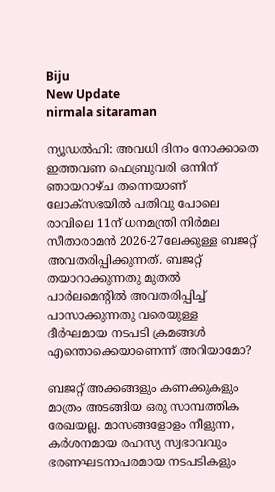Biju
New Update
nirmala sitaraman

ന്യൂഡല്‍ഹി: അവധി ദിനം നോക്കാതെ ഇത്തവണ ഫെബ്രുവരി ഒന്നിന് ഞായറാഴ്ച തന്നെയാണ് ലോക്സഭയില്‍ പതിവു പോലെ രാവിലെ 11ന് ധനമന്ത്രി നിര്‍മല സീതാരാമന്‍ 2026-27ലേക്കുള്ള ബജറ്റ് അവതരിപ്പിക്കുന്നത്. ബജറ്റ് തയാറാക്കുന്നതു മുതല്‍ പാര്‍ലമെന്റില്‍ അവതരിപ്പിച്ച് പാസാക്കുന്നതു വരെയുള്ള ദീര്‍ഘമായ നടപടി ക്രമങ്ങള്‍ എന്തൊക്കെയാണെന്ന് അറിയാമോ?

ബജറ്റ് അക്കങ്ങളും കണക്കുകളും മാത്രം അടങ്ങിയ ഒരു സാമ്പത്തിക രേഖയല്ല. മാസങ്ങളോളം നീളുന്ന, കര്‍ശനമായ രഹസ്യ സ്വഭാവവും ഭരണഘടനാപരമായ നടപടികളും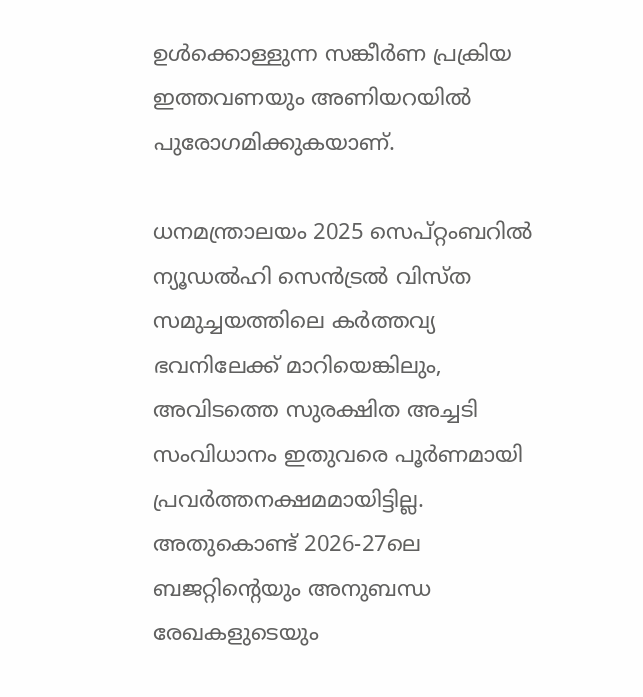ഉള്‍ക്കൊള്ളുന്ന സങ്കീര്‍ണ പ്രക്രിയ ഇത്തവണയും അണിയറയില്‍ പുരോഗമിക്കുകയാണ്.

ധനമന്ത്രാലയം 2025 സെപ്റ്റംബറില്‍ ന്യൂഡല്‍ഹി സെന്‍ട്രല്‍ വിസ്ത സമുച്ചയത്തിലെ കര്‍ത്തവ്യ ഭവനിലേക്ക് മാറിയെങ്കിലും, അവിടത്തെ സുരക്ഷിത അച്ചടി സംവിധാനം ഇതുവരെ പൂര്‍ണമായി പ്രവര്‍ത്തനക്ഷമമായിട്ടില്ല. അതുകൊണ്ട് 2026-27ലെ ബജറ്റിന്റെയും അനുബന്ധ രേഖകളുടെയും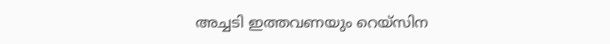അച്ചടി ഇത്തവണയും റെയ്സിന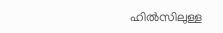ഹില്‍സിലുള്ള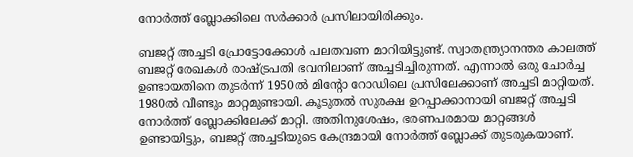നോര്‍ത്ത് ബ്ലോക്കിലെ സര്‍ക്കാര്‍ പ്രസിലായിരിക്കും.

ബജറ്റ് അച്ചടി പ്രോട്ടോക്കോള്‍ പലതവണ മാറിയിട്ടുണ്ട്. സ്വാതന്ത്ര്യാനന്തര കാലത്ത് ബജറ്റ് രേഖകള്‍ രാഷ്ട്രപതി ഭവനിലാണ് അച്ചടിച്ചിരുന്നത്. എന്നാല്‍ ഒരു ചോര്‍ച്ച ഉണ്ടായതിനെ തുടര്‍ന്ന് 1950ല്‍ മിന്റോ റോഡിലെ പ്രസിലേക്കാണ് അച്ചടി മാറ്റിയത്. 1980ല്‍ വീണ്ടും മാറ്റമുണ്ടായി. കൂടുതല്‍ സുരക്ഷ ഉറപ്പാക്കാനായി ബജറ്റ് അച്ചടി നോര്‍ത്ത് ബ്ലോക്കിലേക്ക് മാറ്റി. അതിനുശേഷം, ഭരണപരമായ മാറ്റങ്ങള്‍ ഉണ്ടായിട്ടും, ബജറ്റ് അച്ചടിയുടെ കേന്ദ്രമായി നോര്‍ത്ത് ബ്ലോക്ക് തുടരുകയാണ്.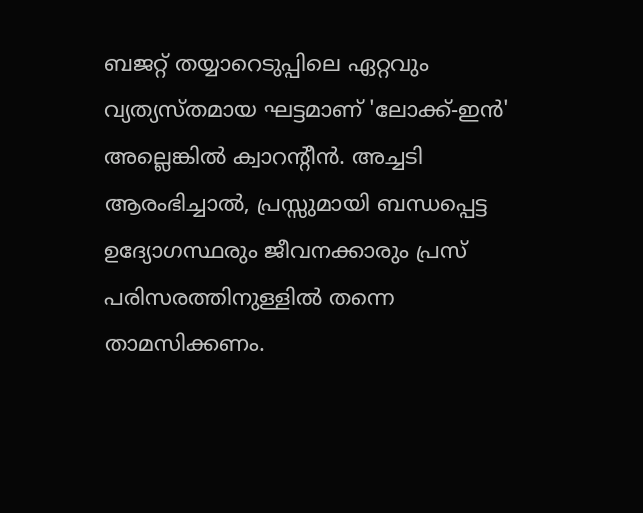ബജറ്റ് തയ്യാറെടുപ്പിലെ ഏറ്റവും വ്യത്യസ്തമായ ഘട്ടമാണ് 'ലോക്ക്-ഇന്‍' അല്ലെങ്കില്‍ ക്വാറന്റീന്‍. അച്ചടി ആരംഭിച്ചാല്‍, പ്രസ്സുമായി ബന്ധപ്പെട്ട ഉദ്യോഗസ്ഥരും ജീവനക്കാരും പ്രസ് പരിസരത്തിനുള്ളില്‍ തന്നെ താമസിക്കണം.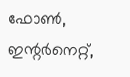ഫോണ്‍, ഇന്റര്‍നെറ്റ്,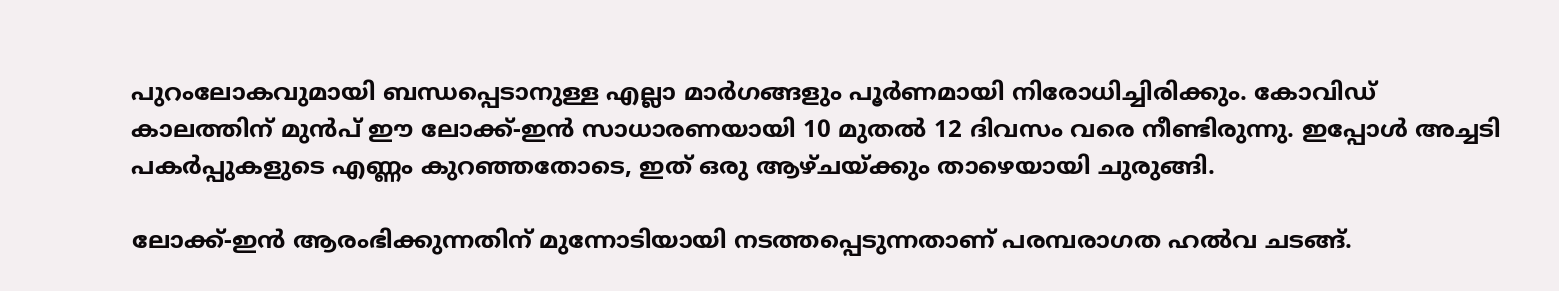പുറംലോകവുമായി ബന്ധപ്പെടാനുള്ള എല്ലാ മാര്‍ഗങ്ങളും പൂര്‍ണമായി നിരോധിച്ചിരിക്കും. കോവിഡ് കാലത്തിന് മുന്‍പ് ഈ ലോക്ക്-ഇന്‍ സാധാരണയായി 10 മുതല്‍ 12 ദിവസം വരെ നീണ്ടിരുന്നു. ഇപ്പോള്‍ അച്ചടി പകര്‍പ്പുകളുടെ എണ്ണം കുറഞ്ഞതോടെ, ഇത് ഒരു ആഴ്ചയ്ക്കും താഴെയായി ചുരുങ്ങി.

ലോക്ക്-ഇന്‍ ആരംഭിക്കുന്നതിന് മുന്നോടിയായി നടത്തപ്പെടുന്നതാണ് പരമ്പരാഗത ഹല്‍വ ചടങ്ങ്.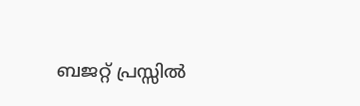ബജറ്റ് പ്രസ്സില്‍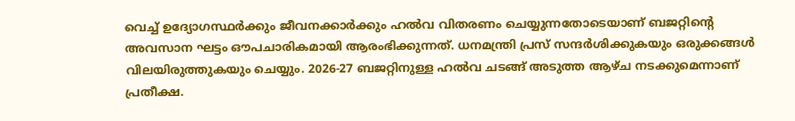വെച്ച് ഉദ്യോഗസ്ഥര്‍ക്കും ജീവനക്കാര്‍ക്കും ഹല്‍വ വിതരണം ചെയ്യുന്നതോടെയാണ് ബജറ്റിന്റെ അവസാന ഘട്ടം ഔപചാരികമായി ആരംഭിക്കുന്നത്. ധനമന്ത്രി പ്രസ് സന്ദര്‍ശിക്കുകയും ഒരുക്കങ്ങള്‍ വിലയിരുത്തുകയും ചെയ്യും. 2026-27 ബജറ്റിനുള്ള ഹല്‍വ ചടങ്ങ് അടുത്ത ആഴ്ച നടക്കുമെന്നാണ് പ്രതീക്ഷ.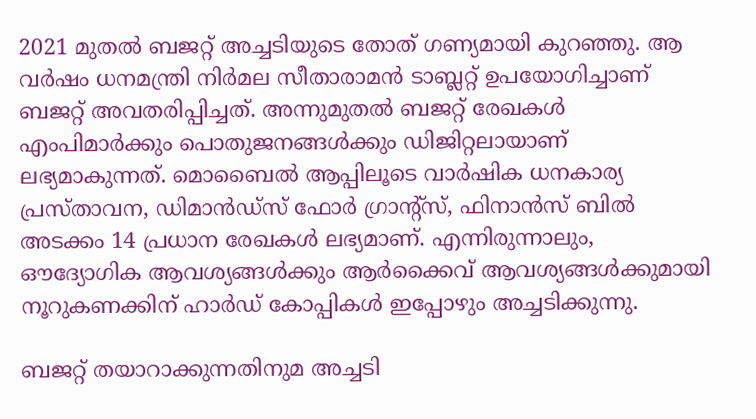2021 മുതല്‍ ബജറ്റ് അച്ചടിയുടെ തോത് ഗണ്യമായി കുറഞ്ഞു. ആ വര്‍ഷം ധനമന്ത്രി നിര്‍മല സീതാരാമന്‍ ടാബ്ലറ്റ് ഉപയോഗിച്ചാണ് ബജറ്റ് അവതരിപ്പിച്ചത്. അന്നുമുതല്‍ ബജറ്റ് രേഖകള്‍ എംപിമാര്‍ക്കും പൊതുജനങ്ങള്‍ക്കും ഡിജിറ്റലായാണ് ലഭ്യമാകുന്നത്. മൊബൈല്‍ ആപ്പിലൂടെ വാര്‍ഷിക ധനകാര്യ പ്രസ്താവന, ഡിമാന്‍ഡ്‌സ് ഫോര്‍ ഗ്രാന്റ്സ്, ഫിനാന്‍സ് ബില്‍ അടക്കം 14 പ്രധാന രേഖകള്‍ ലഭ്യമാണ്. എന്നിരുന്നാലും, ഔദ്യോഗിക ആവശ്യങ്ങള്‍ക്കും ആര്‍ക്കൈവ് ആവശ്യങ്ങള്‍ക്കുമായി നൂറുകണക്കിന് ഹാര്‍ഡ് കോപ്പികള്‍ ഇപ്പോഴും അച്ചടിക്കുന്നു.

ബജറ്റ് തയാറാക്കുന്നതിനുമ അച്ചടി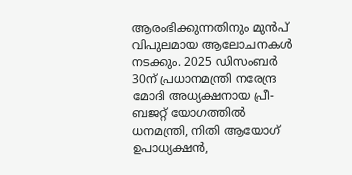ആരംഭിക്കുന്നതിനും മുന്‍പ് വിപുലമായ ആലോചനകള്‍ നടക്കും. 2025 ഡിസംബര്‍ 30ന് പ്രധാനമന്ത്രി നരേന്ദ്ര മോദി അധ്യക്ഷനായ പ്രീ-ബജറ്റ് യോഗത്തില്‍ ധനമന്ത്രി, നിതി ആയോഗ് ഉപാധ്യക്ഷന്‍,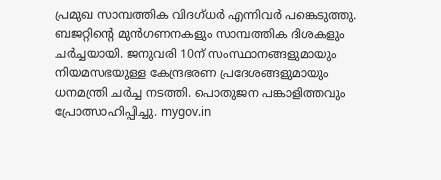പ്രമുഖ സാമ്പത്തിക വിദഗ്ധര്‍ എന്നിവര്‍ പങ്കെടുത്തു. ബജറ്റിന്റെ മുന്‍ഗണനകളും സാമ്പത്തിക ദിശകളും ചര്‍ച്ചയായി. ജനുവരി 10ന് സംസ്ഥാനങ്ങളുമായും നിയമസഭയുള്ള കേന്ദ്രഭരണ പ്രദേശങ്ങളുമായും ധനമന്ത്രി ചര്‍ച്ച നടത്തി. പൊതുജന പങ്കാളിത്തവും പ്രോത്സാഹിപ്പിച്ചു. mygov.in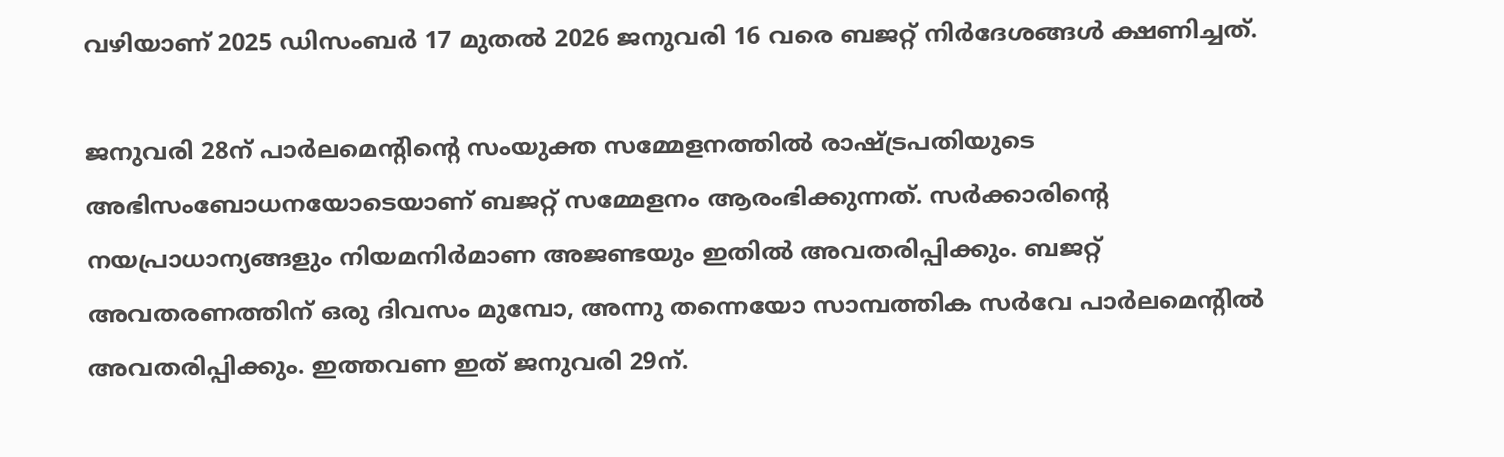വഴിയാണ് 2025 ഡിസംബര്‍ 17 മുതല്‍ 2026 ജനുവരി 16 വരെ ബജറ്റ് നിര്‍ദേശങ്ങള്‍ ക്ഷണിച്ചത്.

ജനുവരി 28ന് പാര്‍ലമെന്റിന്റെ സംയുക്ത സമ്മേളനത്തില്‍ രാഷ്ട്രപതിയുടെ അഭിസംബോധനയോടെയാണ് ബജറ്റ് സമ്മേളനം ആരംഭിക്കുന്നത്. സര്‍ക്കാരിന്റെ നയപ്രാധാന്യങ്ങളും നിയമനിര്‍മാണ അജണ്ടയും ഇതില്‍ അവതരിപ്പിക്കും. ബജറ്റ് അവതരണത്തിന് ഒരു ദിവസം മുമ്പോ, അന്നു തന്നെയോ സാമ്പത്തിക സര്‍വേ പാര്‍ലമെന്റില്‍ അവതരിപ്പിക്കും. ഇത്തവണ ഇത് ജനുവരി 29ന്.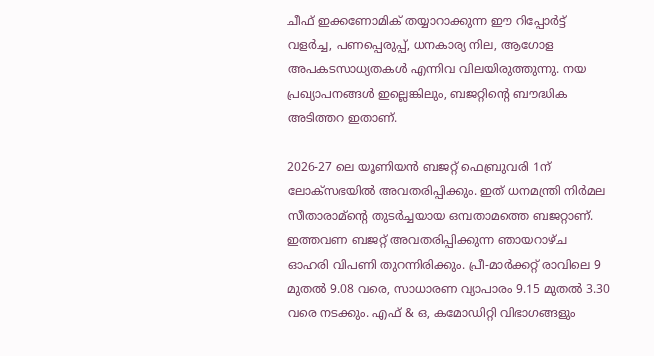ചീഫ് ഇക്കണോമിക് തയ്യാറാക്കുന്ന ഈ റിപ്പോര്‍ട്ട് വളര്‍ച്ച, പണപ്പെരുപ്പ്, ധനകാര്യ നില, ആഗോള അപകടസാധ്യതകള്‍ എന്നിവ വിലയിരുത്തുന്നു. നയ പ്രഖ്യാപനങ്ങള്‍ ഇല്ലെങ്കിലും, ബജറ്റിന്റെ ബൗദ്ധിക അടിത്തറ ഇതാണ്.

2026-27 ലെ യൂണിയന്‍ ബജറ്റ് ഫെബ്രുവരി 1ന് ലോക്സഭയില്‍ അവതരിപ്പിക്കും. ഇത് ധനമന്ത്രി നിര്‍മല സീതാരാമ്ന്റെ തുടര്‍ച്ചയായ ഒമ്പതാമത്തെ ബജറ്റാണ്. ഇത്തവണ ബജറ്റ് അവതരിപ്പിക്കുന്ന ഞായറാഴ്ച ഓഹരി വിപണി തുറന്നിരിക്കും. പ്രീ-മാര്‍ക്കറ്റ് രാവിലെ 9 മുതല്‍ 9.08 വരെ, സാധാരണ വ്യാപാരം 9.15 മുതല്‍ 3.30 വരെ നടക്കും. എഫ് & ഒ, കമോഡിറ്റി വിഭാഗങ്ങളും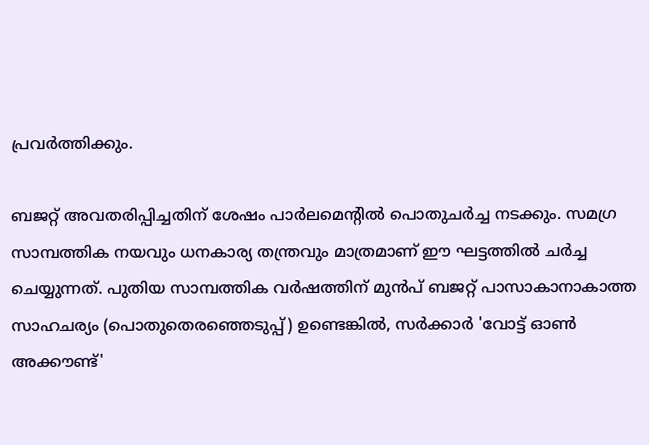പ്രവര്‍ത്തിക്കും.

ബജറ്റ് അവതരിപ്പിച്ചതിന് ശേഷം പാര്‍ലമെന്റില്‍ പൊതുചര്‍ച്ച നടക്കും. സമഗ്ര സാമ്പത്തിക നയവും ധനകാര്യ തന്ത്രവും മാത്രമാണ് ഈ ഘട്ടത്തില്‍ ചര്‍ച്ച ചെയ്യുന്നത്. പുതിയ സാമ്പത്തിക വര്‍ഷത്തിന് മുന്‍പ് ബജറ്റ് പാസാകാനാകാത്ത സാഹചര്യം (പൊതുതെരഞ്ഞെടുപ്പ്) ഉണ്ടെങ്കില്‍, സര്‍ക്കാര്‍ 'വോട്ട് ഓണ്‍ അക്കൗണ്ട്'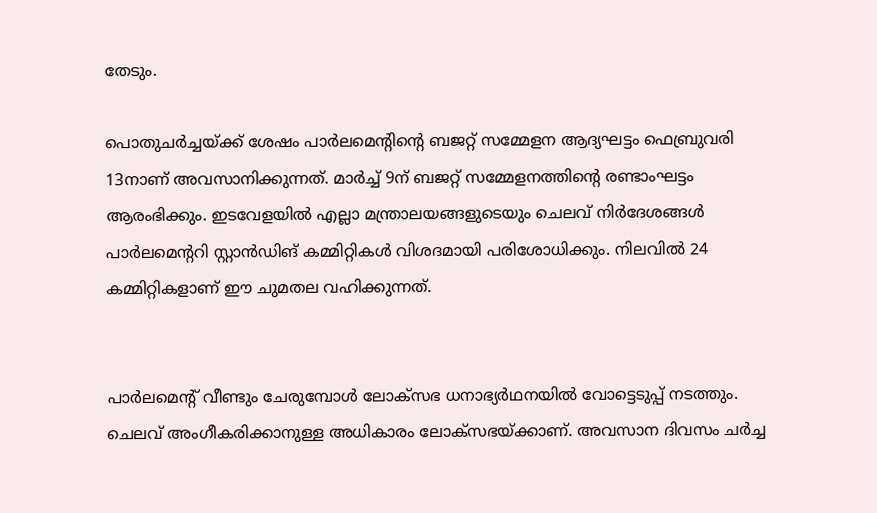തേടും.

പൊതുചര്‍ച്ചയ്ക്ക് ശേഷം പാര്‍ലമെന്റിന്റെ ബജറ്റ് സമ്മേളന ആദ്യഘട്ടം ഫെബ്രുവരി 13നാണ് അവസാനിക്കുന്നത്. മാര്‍ച്ച് 9ന് ബജറ്റ് സമ്മേളനത്തിന്റെ രണ്ടാംഘട്ടം ആരംഭിക്കും. ഇടവേളയില്‍ എല്ലാ മന്ത്രാലയങ്ങളുടെയും ചെലവ് നിര്‍ദേശങ്ങള്‍ പാര്‍ലമെന്ററി സ്റ്റാന്‍ഡിങ് കമ്മിറ്റികള്‍ വിശദമായി പരിശോധിക്കും. നിലവില്‍ 24 കമ്മിറ്റികളാണ് ഈ ചുമതല വഹിക്കുന്നത്.


പാര്‍ലമെന്റ് വീണ്ടും ചേരുമ്പോള്‍ ലോക്സഭ ധനാഭ്യര്‍ഥനയില്‍ വോട്ടെടുപ്പ് നടത്തും. ചെലവ് അംഗീകരിക്കാനുള്ള അധികാരം ലോക്സഭയ്ക്കാണ്. അവസാന ദിവസം ചര്‍ച്ച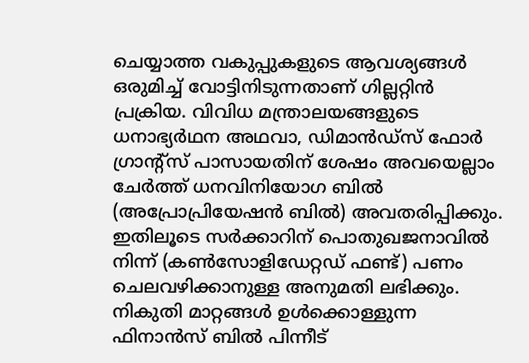ചെയ്യാത്ത വകുപ്പുകളുടെ ആവശ്യങ്ങള്‍ ഒരുമിച്ച് വോട്ടിനിടുന്നതാണ് ഗില്ലറ്റിന്‍ പ്രക്രിയ. വിവിധ മന്ത്രാലയങ്ങളുടെ ധനാഭ്യര്‍ഥന അഥവാ, ഡിമാന്‍ഡ്‌സ് ഫോര്‍ ഗ്രാന്റ്സ് പാസായതിന് ശേഷം അവയെല്ലാം ചേര്‍ത്ത് ധനവിനിയോഗ ബില്‍ (അപ്രോപ്രിയേഷന്‍ ബില്‍) അവതരിപ്പിക്കും. ഇതിലൂടെ സര്‍ക്കാറിന് പൊതുഖജനാവില്‍ നിന്ന് (കണ്‍സോളിഡേറ്റഡ് ഫണ്ട്) പണം ചെലവഴിക്കാനുള്ള അനുമതി ലഭിക്കും. നികുതി മാറ്റങ്ങള്‍ ഉള്‍ക്കൊള്ളുന്ന ഫിനാന്‍സ് ബില്‍ പിന്നീട്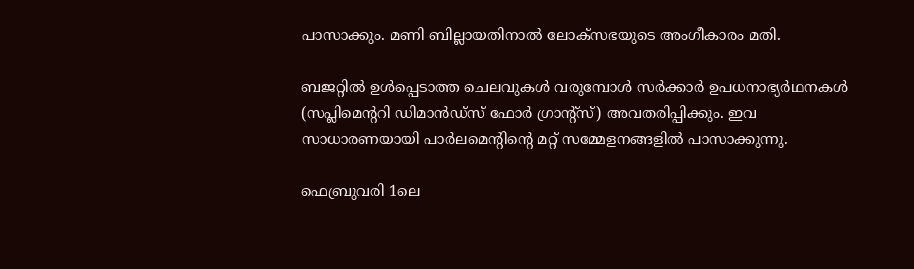പാസാക്കും. മണി ബില്ലായതിനാല്‍ ലോക്സഭയുടെ അംഗീകാരം മതി.

ബജറ്റില്‍ ഉള്‍പ്പെടാത്ത ചെലവുകള്‍ വരുമ്പോള്‍ സര്‍ക്കാര്‍ ഉപധനാഭ്യര്‍ഥനകള്‍ (സപ്ലിമെന്ററി ഡിമാന്‍ഡ്‌സ് ഫോര്‍ ഗ്രാന്റ്സ്) അവതരിപ്പിക്കും. ഇവ സാധാരണയായി പാര്‍ലമെന്റിന്റെ മറ്റ് സമ്മേളനങ്ങളില്‍ പാസാക്കുന്നു.

ഫെബ്രുവരി 1ലെ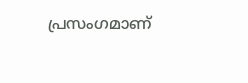പ്രസംഗമാണ്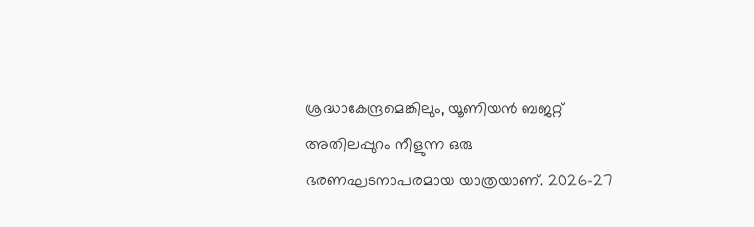ശ്രദ്ധാകേന്ദ്രമെങ്കിലും, യൂണിയന്‍ ബജറ്റ് അതിലപ്പുറം നീളുന്ന ഒരു ഭരണഘടനാപരമായ യാത്രയാണ്. 2026-27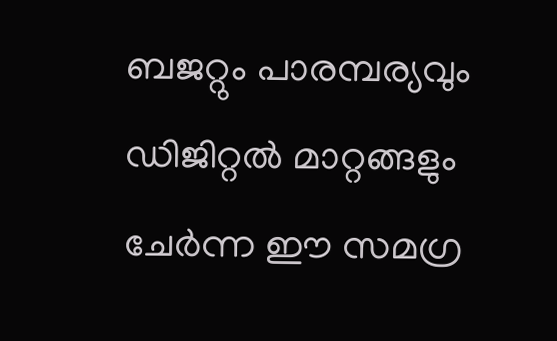ബജറ്റും പാരമ്പര്യവും ഡിജിറ്റല്‍ മാറ്റങ്ങളും ചേര്‍ന്ന ഈ സമഗ്ര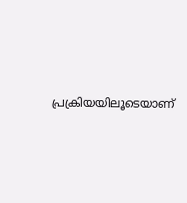പ്രക്രിയയിലൂടെയാണ്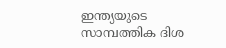ഇന്ത്യയുടെ സാമ്പത്തിക ദിശ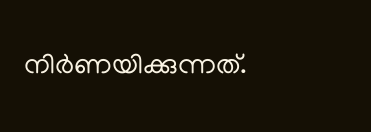നിര്‍ണയിക്കുന്നത്.